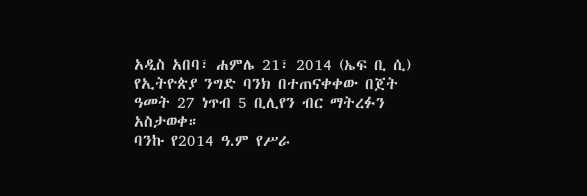አዲስ አበባ፣ ሐምሌ 21፣ 2014 (ኤፍ ቢ ሲ) የኢትዮጵያ ንግድ ባንክ በተጠናቀቀው በጀት ዓመት 27 ነጥብ 5 ቢሊየን ብር ማትረፉን አስታወቀ።
ባንኩ የ2014 ዓ.ም የሥራ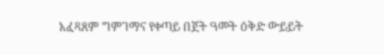አፈጻጸም ግምገማና የቀጣይ በጀት ዓመት ዕቅድ ውይይት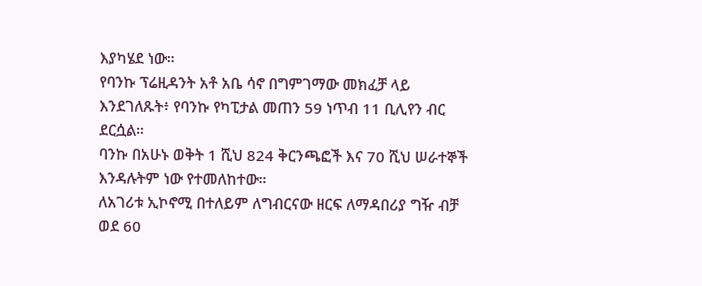እያካሄደ ነው።
የባንኩ ፕሬዚዳንት አቶ አቤ ሳኖ በግምገማው መክፈቻ ላይ እንደገለጹት፥ የባንኩ የካፒታል መጠን 59 ነጥብ 11 ቢሊየን ብር ደርሷል።
ባንኩ በአሁኑ ወቅት 1 ሺህ 824 ቅርንጫፎች እና 70 ሺህ ሠራተኞች እንዳሉትም ነው የተመለከተው።
ለአገሪቱ ኢኮኖሚ በተለይም ለግብርናው ዘርፍ ለማዳበሪያ ግዥ ብቻ ወደ 60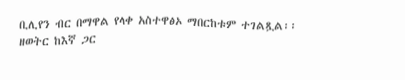ቢሊየን ብር በማዋል የላቀ አስተዋፅኦ ማበርከቱም ተገልጿል፡፡
ዘወትር ከእኛ ጋር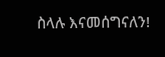ስላሉ እናመሰግናለን!